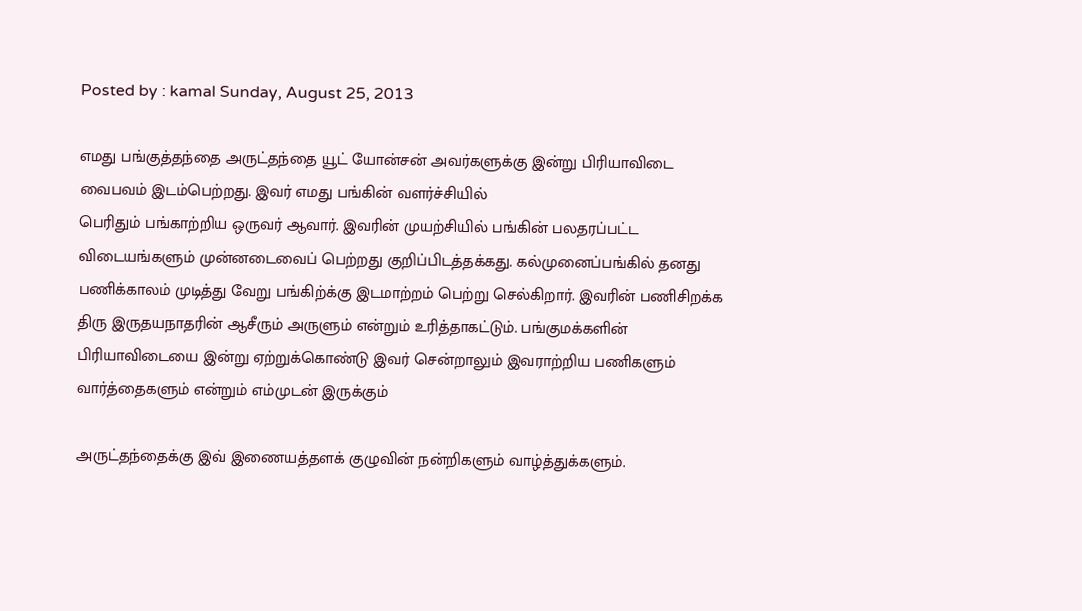Posted by : kamal Sunday, August 25, 2013

எமது பங்குத்தந்தை அருட்தந்தை யூட் யோன்சன் அவர்களுக்கு இன்று பிரியாவிடை வைபவம் இடம்பெற்றது. இவர் எமது பங்கின் வளர்ச்சியில்
பெரிதும் பங்காற்றிய ஒருவர் ஆவார். இவரின் முயற்சியில் பங்கின் பலதரப்பட்ட விடையங்களும் முன்னடைவைப் பெற்றது குறிப்பிடத்தக்கது. கல்முனைப்பங்கில் தனது பணிக்காலம் முடித்து வேறு பங்கிற்க்கு இடமாற்றம் பெற்று செல்கிறார். இவரின் பணிசிறக்க திரு இருதயநாதரின் ஆசீரும் அருளும் என்றும் உரித்தாகட்டும். பங்குமக்களின் பிரியாவிடையை இன்று ஏற்றுக்கொண்டு இவர் சென்றாலும் இவராற்றிய பணிகளும் வார்த்தைகளும் என்றும் எம்முடன் இருக்கும்

அருட்தந்தைக்கு இவ் இணையத்தளக் குழுவின் நன்றிகளும் வாழ்த்துக்களும்.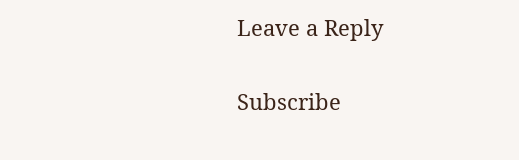Leave a Reply

Subscribe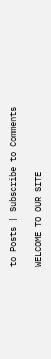to Posts | Subscribe to Comments

WELCOME TO OUR SITE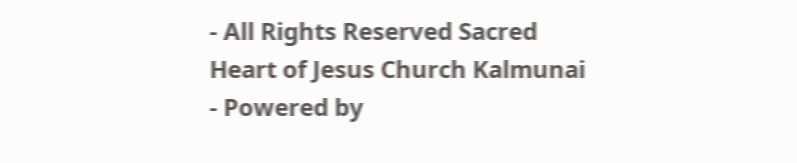- All Rights Reserved Sacred Heart of Jesus Church Kalmunai - Powered by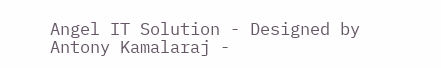Angel IT Solution - Designed by Antony Kamalaraj -